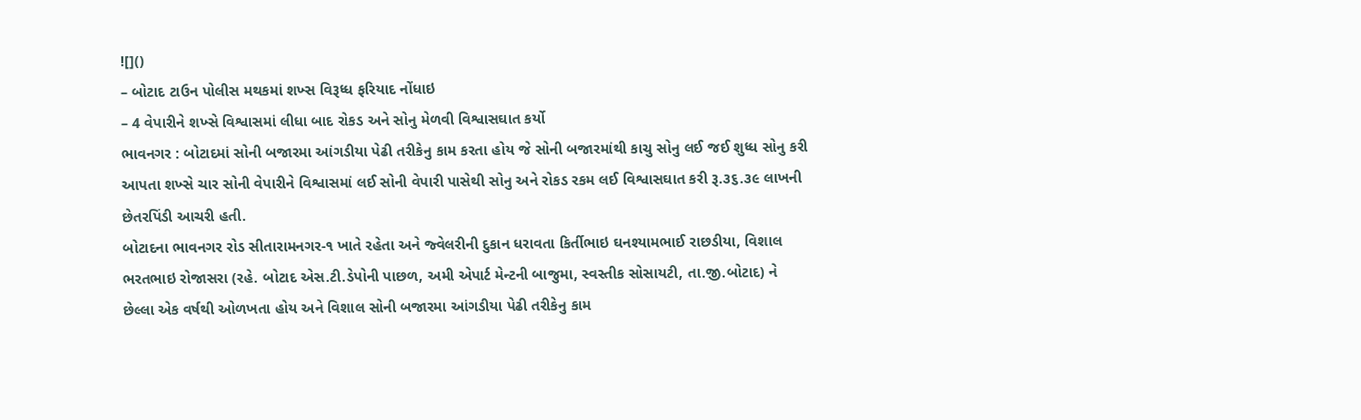![]()
– બોટાદ ટાઉન પોલીસ મથકમાં શખ્સ વિરૂધ્ધ ફરિયાદ નોંધાઇ
– 4 વેપારીને શખ્સે વિશ્વાસમાં લીધા બાદ રોકડ અને સોનુ મેળવી વિશ્વાસઘાત કર્યો
ભાવનગર : બોટાદમાં સોની બજારમા આંગડીયા પેઢી તરીકેનુ કામ કરતા હોય જે સોની બજારમાંથી કાચુ સોનુ લઈ જઈ શુધ્ધ સોનુ કરી આપતા શખ્સે ચાર સોની વેપારીને વિશ્વાસમાં લઈ સોની વેપારી પાસેથી સોનુ અને રોકડ રકમ લઈ વિશ્વાસઘાત કરી રૂ.૩૬.૩૯ લાખની છેતરપિંડી આચરી હતી.
બોટાદના ભાવનગર રોડ સીતારામનગર-૧ ખાતે રહેતા અને જ્વેલરીની દુકાન ધરાવતા કિર્તીભાઇ ઘનશ્યામભાઈ રાછડીયા, વિશાલ ભરતભાઇ રોજાસરા (રહે. બોટાદ એસ.ટી.ડેપોની પાછળ, અમી એપાર્ટ મેન્ટની બાજુમા, સ્વસ્તીક સોસાયટી, તા.જી.બોટાદ) ને છેલ્લા એક વર્ષથી ઓળખતા હોય અને વિશાલ સોની બજારમા આંગડીયા પેઢી તરીકેનુ કામ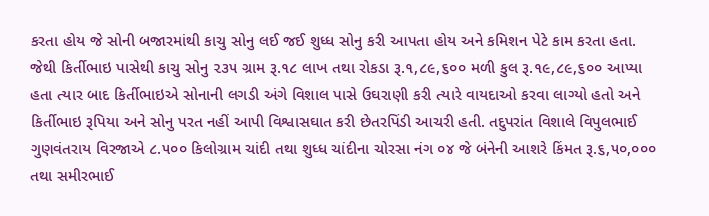કરતા હોય જે સોની બજારમાંથી કાચુ સોનુ લઈ જઈ શુધ્ધ સોનુ કરી આપતા હોય અને કમિશન પેટે કામ કરતા હતા. જેથી કિર્તીભાઇ પાસેથી કાચુ સોનુ ૨૩૫ ગ્રામ રૂ.૧૮ લાખ તથા રોકડા રૂ.૧,૮૯,૬૦૦ મળી કુલ રૂ.૧૯,૮૯,૬૦૦ આપ્યા હતા ત્યાર બાદ કિર્તીભાઇએ સોનાની લગડી અંગે વિશાલ પાસે ઉઘરાણી કરી ત્યારે વાયદાઓ કરવા લાગ્યો હતો અને કિર્તીભાઇ રૂપિયા અને સોનુ પરત નહીં આપી વિશ્વાસઘાત કરી છેતરપિંડી આચરી હતી. તદુપરાંત વિશાલે વિપુલભાઈ ગુણવંતરાય વિરજાએ ૮.૫૦૦ કિલોગ્રામ ચાંદી તથા શુધ્ધ ચાંદીના ચોરસા નંગ ૦૪ જે બંનેની આશરે કિંમત રૂ.૬,૫૦,૦૦૦ તથા સમીરભાઈ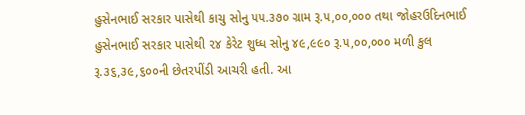હુસેનભાઈ સરકાર પાસેથી કાચુ સોનુ ૫૫.૩૭૦ ગ્રામ રૂ.૫,૦૦,૦૦૦ તથા જોહરઉદિનભાઈ હુસેનભાઈ સરકાર પાસેથી ૨૪ કેરેટ શુધ્ધ સોનુ ૪૯,૯૯૦ રૂ.૫,૦૦,૦૦૦ મળી કુલ રૂ.૩૬,૩૯,૬૦૦ની છેતરપીંડી આચરી હતી. આ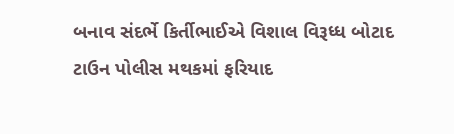બનાવ સંદર્ભે કિર્તીભાઈએ વિશાલ વિરૂધ્ધ બોટાદ ટાઉન પોલીસ મથકમાં ફરિયાદ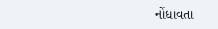નોંધાવતા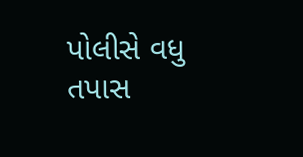પોલીસે વધુ તપાસ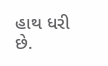હાથ ધરી છે.